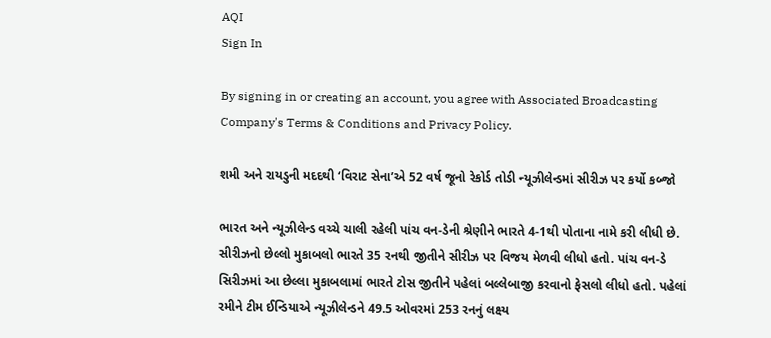AQI
Sign In

By signing in or creating an account, you agree with Associated Broadcasting Company's Terms & Conditions and Privacy Policy.

શમી અને રાયડુની મદદથી ‘વિરાટ સેના’એ 52 વર્ષ જૂનો રેકોર્ડ તોડી ન્યૂઝીલેન્ડમાં સીરીઝ પર કર્યો કબ્જો

ભારત અને ન્યૂઝીલેન્ડ વચ્ચે ચાલી રહેલી પાંચ વન-ડેની શ્રેણીને ભારતે 4-1થી પોતાના નામે કરી લીધી છે. સીરીઝનો છેલ્લો મુકાબલો ભારતે 35 રનથી જીતીને સીરીઝ પર વિજય મેળવી લીધો હતો. પાંચ વન-ડે સિરીઝમાં આ છેલ્લા મુકાબલામાં ભારતે ટોસ જીતીને પહેલાં બલ્લેબાજી કરવાનો ફેસલો લીધો હતો. પહેલાં રમીને ટીમ ઈન્ડિયાએ ન્યૂઝીલેન્ડને 49.5 ઓવરમાં 253 રનનું લક્ષ્ય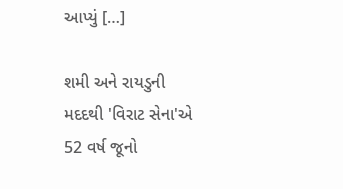આપ્યું […]

શમી અને રાયડુની મદદથી 'વિરાટ સેના'એ 52 વર્ષ જૂનો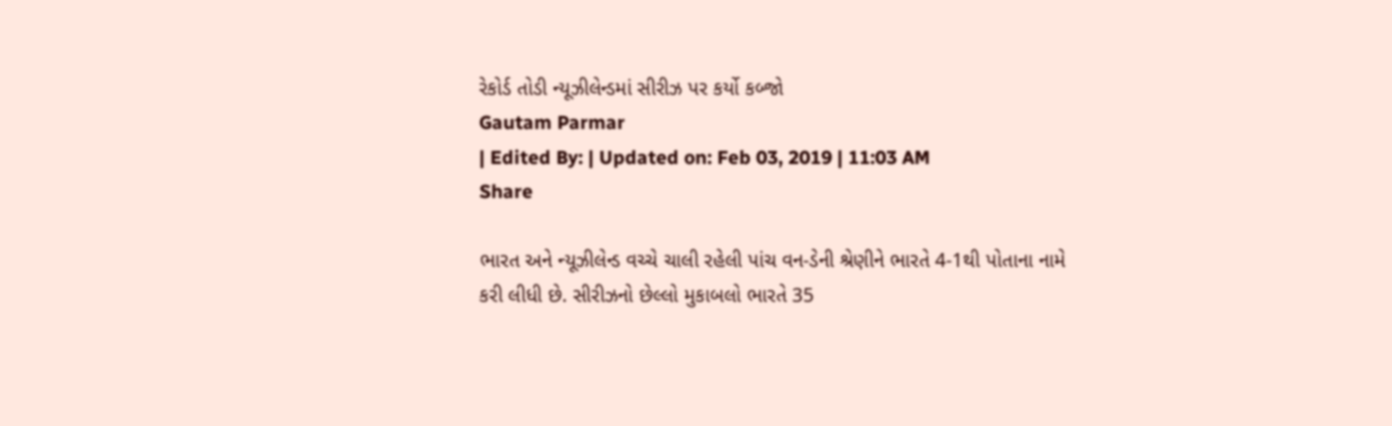રેકોર્ડ તોડી ન્યૂઝીલેન્ડમાં સીરીઝ પર કર્યો કબ્જો
Gautam Parmar
| Edited By: | Updated on: Feb 03, 2019 | 11:03 AM
Share

ભારત અને ન્યૂઝીલેન્ડ વચ્ચે ચાલી રહેલી પાંચ વન-ડેની શ્રેણીને ભારતે 4-1થી પોતાના નામે કરી લીધી છે. સીરીઝનો છેલ્લો મુકાબલો ભારતે 35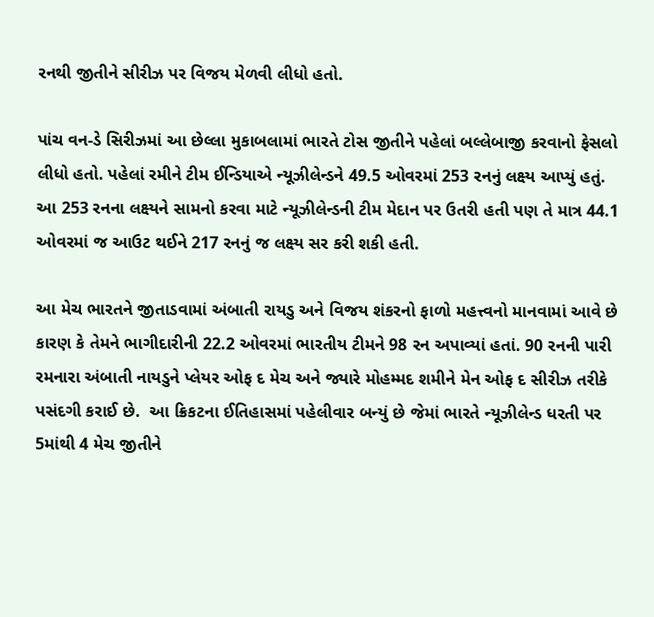રનથી જીતીને સીરીઝ પર વિજય મેળવી લીધો હતો.

પાંચ વન-ડે સિરીઝમાં આ છેલ્લા મુકાબલામાં ભારતે ટોસ જીતીને પહેલાં બલ્લેબાજી કરવાનો ફેસલો લીધો હતો. પહેલાં રમીને ટીમ ઈન્ડિયાએ ન્યૂઝીલેન્ડને 49.5 ઓવરમાં 253 રનનું લક્ષ્ય આપ્યું હતું. આ 253 રનના લક્ષ્યને સામનો કરવા માટે ન્યૂઝીલેન્ડની ટીમ મેદાન પર ઉતરી હતી પણ તે માત્ર 44.1 ઓવરમાં જ આઉટ થઈને 217 રનનું જ લક્ષ્ય સર કરી શકી હતી.

આ મેચ ભારતને જીતાડવામાં અંબાતી રાયડુ અને વિજય શંકરનો ફાળો મહત્ત્વનો માનવામાં આવે છે કારણ કે તેમને ભાગીદારીની 22.2 ઓવરમાં ભારતીય ટીમને 98 રન અપાવ્યાં હતાં. 90 રનની પારી રમનારા અંબાતી નાયડુને પ્લેયર ઓફ દ મેચ અને જ્યારે મોહમ્મદ શમીને મેન ઓફ દ સીરીઝ તરીકે પસંદગી કરાઈ છે.  આ ક્રિકટના ઈતિહાસમાં પહેલીવાર બન્યું છે જેમાં ભારતે ન્યૂઝીલેન્ડ ધરતી પર 5માંથી 4 મેચ જીતીને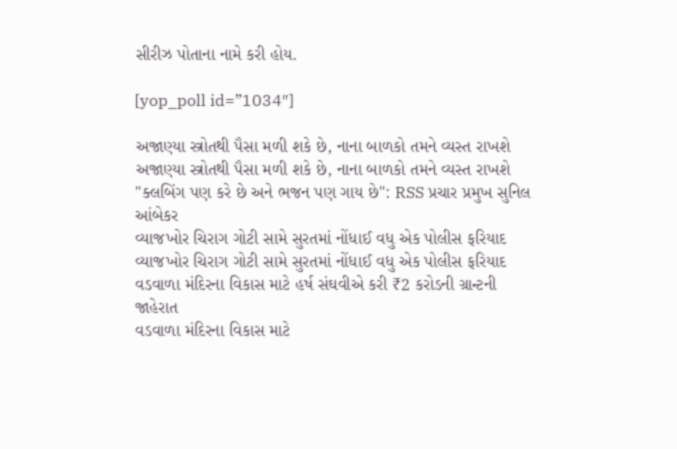સીરીઝ પોતાના નામે કરી હોય.

[yop_poll id=”1034″]

અજાણ્યા સ્ત્રોતથી પૈસા મળી શકે છે, નાના બાળકો તમને વ્યસ્ત રાખશે
અજાણ્યા સ્ત્રોતથી પૈસા મળી શકે છે, નાના બાળકો તમને વ્યસ્ત રાખશે
"ક્લબિંગ પણ કરે છે અને ભજન પણ ગાય છે": RSS પ્રચાર પ્રમુખ સુનિલ આંબેકર
વ્યાજખોર ચિરાગ ગોટી સામે સુરતમાં નોંધાઈ વધુ એક પોલીસ ફરિયાદ
વ્યાજખોર ચિરાગ ગોટી સામે સુરતમાં નોંધાઈ વધુ એક પોલીસ ફરિયાદ
વડવાળા મંદિરના વિકાસ માટે હર્ષ સંઘવીએ કરી ₹2 કરોડની ગ્રાન્ટની જાહેરાત
વડવાળા મંદિરના વિકાસ માટે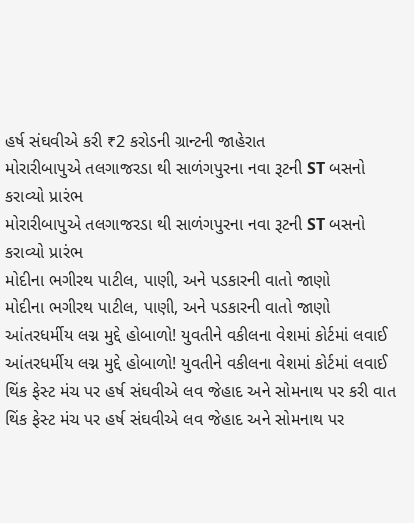હર્ષ સંઘવીએ કરી ₹2 કરોડની ગ્રાન્ટની જાહેરાત
મોરારીબાપુએ તલગાજરડા થી સાળંગપુરના નવા રૂટની ST બસનો કરાવ્યો પ્રારંભ
મોરારીબાપુએ તલગાજરડા થી સાળંગપુરના નવા રૂટની ST બસનો કરાવ્યો પ્રારંભ
મોદીના ભગીરથ પાટીલ, પાણી, અને પડકારની વાતો જાણો
મોદીના ભગીરથ પાટીલ, પાણી, અને પડકારની વાતો જાણો
આંતરધર્મીય લગ્ન મુદ્દે હોબાળો! યુવતીને વકીલના વેશમાં કોર્ટમાં લવાઈ
આંતરધર્મીય લગ્ન મુદ્દે હોબાળો! યુવતીને વકીલના વેશમાં કોર્ટમાં લવાઈ
થિંક ફેસ્ટ મંચ પર હર્ષ સંઘવીએ લવ જેહાદ અને સોમનાથ પર કરી વાત
થિંક ફેસ્ટ મંચ પર હર્ષ સંઘવીએ લવ જેહાદ અને સોમનાથ પર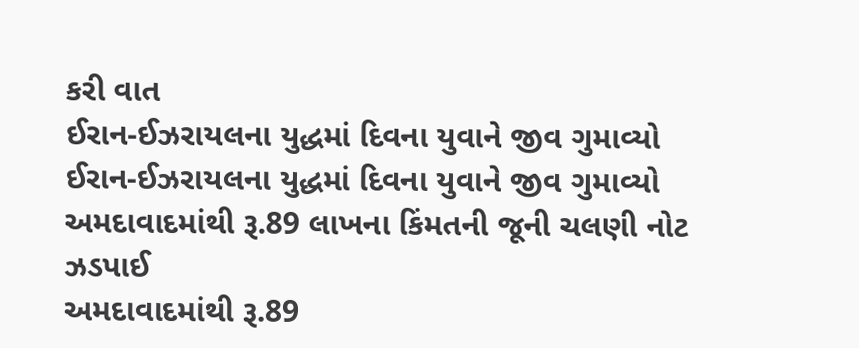કરી વાત
ઈરાન-ઈઝરાયલના યુદ્ધમાં દિવના યુવાને જીવ ગુમાવ્યો
ઈરાન-ઈઝરાયલના યુદ્ધમાં દિવના યુવાને જીવ ગુમાવ્યો
અમદાવાદમાંથી રૂ.89 લાખના કિંમતની જૂની ચલણી નોટ ઝડપાઈ
અમદાવાદમાંથી રૂ.89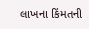લાખના કિંમતની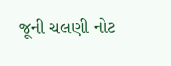જૂની ચલણી નોટ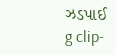ઝડપાઈ
g clip-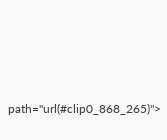path="url(#clip0_868_265)">